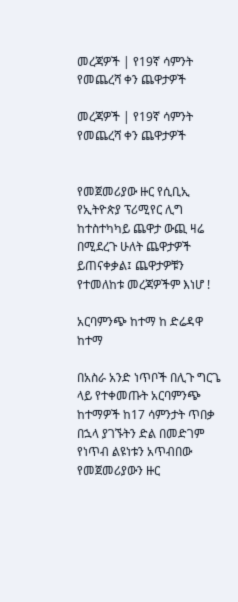መረጃዎች | የ19ኛ ሳምንት የመጨረሻ ቀን ጨዋታዎች

መረጃዎች | የ19ኛ ሳምንት የመጨረሻ ቀን ጨዋታዎች


የመጀመሪያው ዙር የሲቢኢ የኢትዮጵያ ፕሪሚየር ሊግ ከተስተካካይ ጨዋታ ውጪ ዛሬ በሚደረጉ ሁለት ጨዋታዎች ይጠናቀቃል፤ ጨዋታዎቹን የተመለከቱ መረጃዎችም እነሆ !

አርባምንጭ ከተማ ከ ድሬዳዋ ከተማ

በአስራ አንድ ነጥቦች በሊጉ ግርጌ ላይ የተቀመጡት አርባምንጭ ከተማዎች ከ17 ሳምንታት ጥበቃ በኋላ ያገኙትን ድል በመድገም የነጥብ ልዩነቱን አጥብበው የመጀመሪያውን ዙር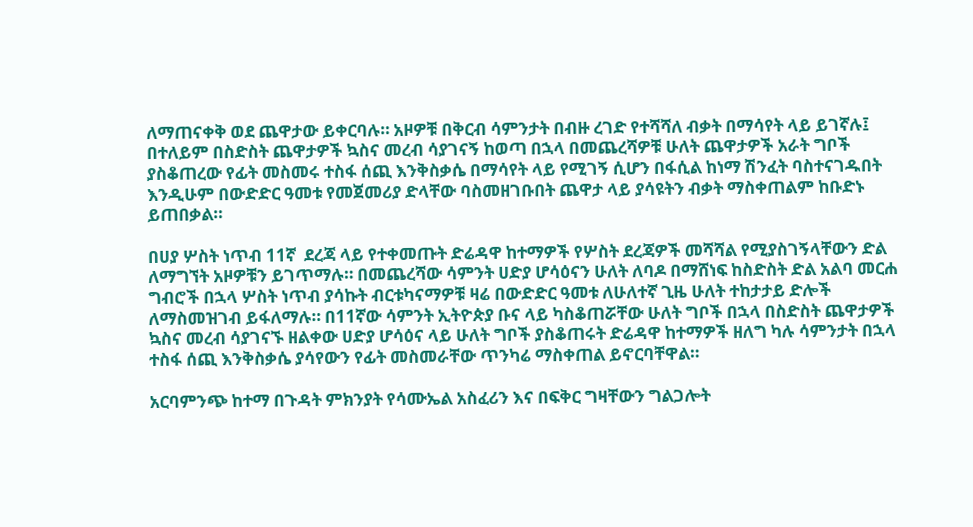ለማጠናቀቅ ወደ ጨዋታው ይቀርባሉ። አዞዎቹ በቅርብ ሳምንታት በብዙ ረገድ የተሻሻለ ብቃት በማሳየት ላይ ይገኛሉ፤ በተለይም በስድስት ጨዋታዎች ኳስና መረብ ሳያገናኝ ከወጣ በኋላ በመጨረሻዎቹ ሁለት ጨዋታዎች አራት ግቦች ያስቆጠረው የፊት መስመሩ ተስፋ ሰጪ እንቅስቃሴ በማሳየት ላይ የሚገኝ ሲሆን በፋሲል ከነማ ሽንፈት ባስተናገዱበት እንዲሁም በውድድር ዓመቱ የመጀመሪያ ድላቸው ባስመዘገቡበት ጨዋታ ላይ ያሳዩትን ብቃት ማስቀጠልም ከቡድኑ ይጠበቃል።

በሀያ ሦስት ነጥብ 11ኛ  ደረጃ ላይ የተቀመጡት ድሬዳዋ ከተማዎች የሦስት ደረጃዎች መሻሻል የሚያስገኝላቸውን ድል ለማግኘት አዞዎቹን ይገጥማሉ። በመጨረሻው ሳምንት ሀድያ ሆሳዕናን ሁለት ለባዶ በማሸነፍ ከስድስት ድል አልባ መርሐ ግብሮች በኋላ ሦስት ነጥብ ያሳኩት ብርቱካናማዎቹ ዛሬ በውድድር ዓመቱ ለሁለተኛ ጊዜ ሁለት ተከታታይ ድሎች ለማስመዝገብ ይፋለማሉ። በ11ኛው ሳምንት ኢትዮጵያ ቡና ላይ ካስቆጠሯቸው ሁለት ግቦች በኋላ በስድስት ጨዋታዎች ኳስና መረብ ሳያገናኙ ዘልቀው ሀድያ ሆሳዕና ላይ ሁለት ግቦች ያስቆጠሩት ድሬዳዋ ከተማዎች ዘለግ ካሉ ሳምንታት በኋላ ተስፋ ሰጪ እንቅስቃሴ ያሳየውን የፊት መስመራቸው ጥንካሬ ማስቀጠል ይኖርባቸዋል።

አርባምንጭ ከተማ በጉዳት ምክንያት የሳሙኤል አስፈሪን እና በፍቅር ግዛቸውን ግልጋሎት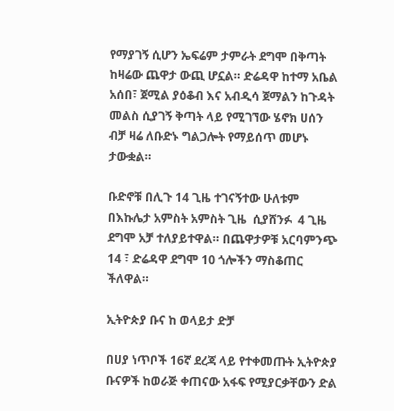የማያገኝ ሲሆን ኤፍሬም ታምራት ደግሞ በቅጣት ከዛሬው ጨዋታ ውጪ ሆኗል። ድሬዳዋ ከተማ አቤል አሰበ፣ ጀሚል ያዕቆብ እና አብዲሳ ጀማልን ከጉዳት መልስ ሲያገኝ ቅጣት ላይ የሚገኘው ሄኖክ ሀሰን ብቻ ዛሬ ለቡድኑ ግልጋሎት የማይሰጥ መሆኑ ታውቋል።

ቡድኖቹ በሊጉ 14 ጊዜ ተገናኝተው ሁለቱም በእኩሌታ አምስት አምስት ጊዜ  ሲያሸንፉ  4 ጊዜ ደግሞ አቻ ተለያይተዋል። በጨዋታዎቹ አርባምንጭ 14 ፣ ድሬዳዋ ደግሞ 10 ጎሎችን ማስቆጠር ችለዋል።

ኢትዮጵያ ቡና ከ ወላይታ ድቻ

በሀያ ነጥቦች 16ኛ ደረጃ ላይ የተቀመጡት ኢትዮጵያ ቡናዎች ከወራጅ ቀጠናው አፋፍ የሚያርቃቸውን ድል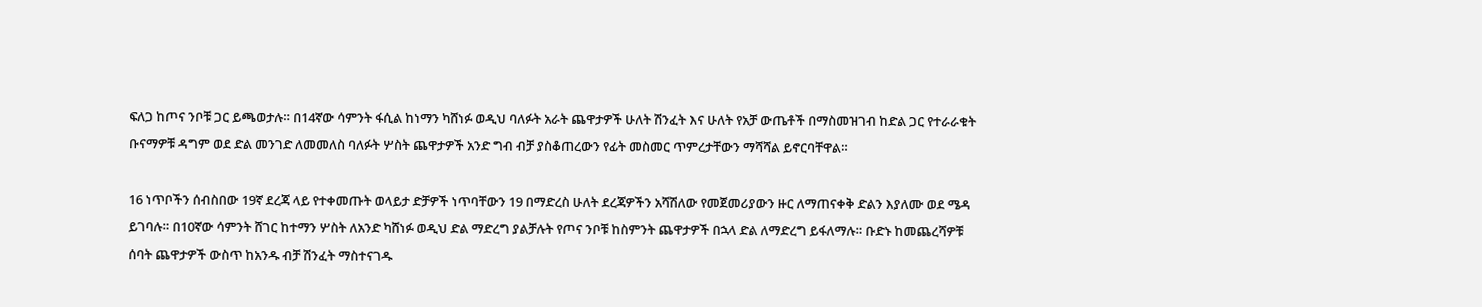ፍለጋ ከጦና ንቦቹ ጋር ይጫወታሉ። በ14ኛው ሳምንት ፋሲል ከነማን ካሸነፉ ወዲህ ባለፉት አራት ጨዋታዎች ሁለት ሽንፈት እና ሁለት የአቻ ውጤቶች በማስመዝገብ ከድል ጋር የተራራቁት ቡናማዎቹ ዳግም ወደ ድል መንገድ ለመመለስ ባለፉት ሦስት ጨዋታዎች አንድ ግብ ብቻ ያስቆጠረውን የፊት መስመር ጥምረታቸውን ማሻሻል ይኖርባቸዋል።

16 ነጥቦችን ሰብስበው 19ኛ ደረጃ ላይ የተቀመጡት ወላይታ ድቻዎች ነጥባቸውን 19 በማድረስ ሁለት ደረጃዎችን አሻሽለው የመጀመሪያውን ዙር ለማጠናቀቅ ድልን እያለሙ ወደ ሜዳ ይገባሉ። በ10ኛው ሳምንት ሸገር ከተማን ሦስት ለአንድ ካሸነፉ ወዲህ ድል ማድረግ ያልቻሉት የጦና ንቦቹ ከስምንት ጨዋታዎች በኋላ ድል ለማድረግ ይፋለማሉ። ቡድኑ ከመጨረሻዎቹ ሰባት ጨዋታዎች ውስጥ ከአንዱ ብቻ ሽንፈት ማስተናገዱ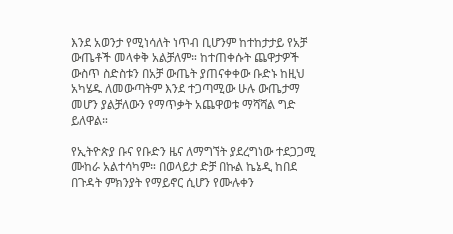እንደ አወንታ የሚነሳለት ነጥብ ቢሆንም ከተከታታይ የአቻ ውጤቶች መላቀቅ አልቻለም። ከተጠቀሱት ጨዋታዎች ውስጥ ስድስቱን በአቻ ውጤት ያጠናቀቀው ቡድኑ ከዚህ አካሄዱ ለመውጣትም እንደ ተጋጣሚው ሁሉ ውጤታማ መሆን ያልቻለውን የማጥቃት አጨዋወቱ ማሻሻል ግድ ይለዋል።

የኢትዮጵያ ቡና የቡድን ዜና ለማግኘት ያደረግነው ተደጋጋሚ ሙከራ አልተሳካም። በወላይታ ድቻ በኩል ኬኔዲ ከበደ በጉዳት ምክንያት የማይኖር ሲሆን የሙሉቀን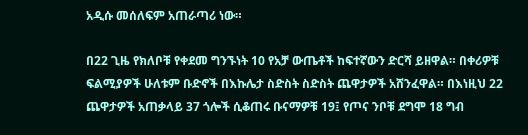አዲሱ መሰለፍም አጠራጣሪ ነው።

በ22 ጊዜ የክለቦቹ የቀደመ ግንኙነት 10 የአቻ ውጤቶች ከፍተኛውን ድርሻ ይዘዋል። በቀሪዎቹ ፍልሚያዎች ሁለቱም ቡድኖች በእኩሌታ ስድስት ስድስት ጨዋታዎች አሸንፈዋል። በእነዚህ 22 ጨዋታዎች አጠቃላይ 37 ጎሎች ሲቆጠሩ ቡናማዎቹ 19፤ የጦና ንቦቹ ደግሞ 18 ግብ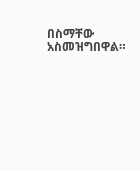በስማቸው አስመዝግበዋል።